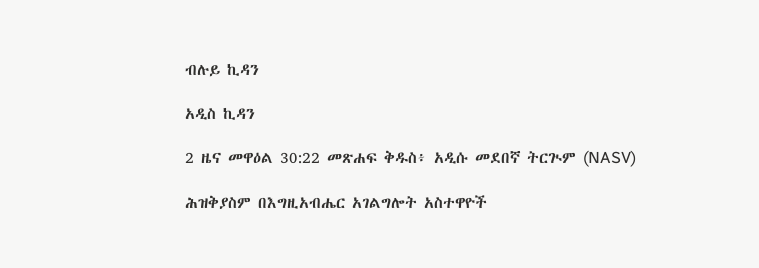ብሉይ ኪዳን

አዲስ ኪዳን

2 ዜና መዋዕል 30:22 መጽሐፍ ቅዱስ፥ አዲሱ መደበኛ ትርጒም (NASV)

ሕዝቅያስም በእግዚአብሔር አገልግሎት አስተዋዮች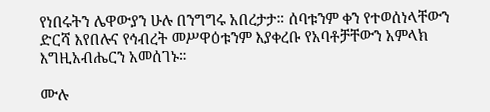የነበሩትን ሌዋውያን ሁሉ በንግግሩ አበረታታ። ሰባቱንም ቀን የተወሰነላቸውን ድርሻ እየበሉና የኅብረት መሥዋዕቱንም እያቀረቡ የአባቶቻቸውን አምላክ እግዚአብሔርን አመሰገኑ።

ሙሉ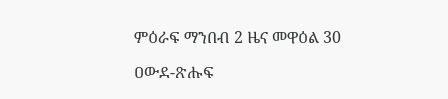ምዕራፍ ማንበብ 2 ዜና መዋዕል 30

ዐውደ-ጽሑፍ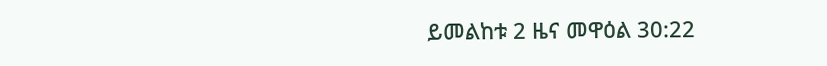ይመልከቱ 2 ዜና መዋዕል 30:22